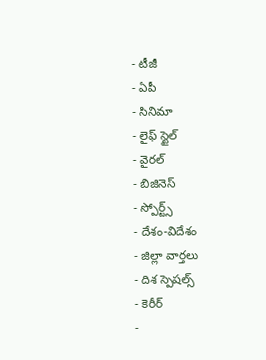- టీజీ
- ఏపీ
- సినిమా
- లైఫ్ స్టైల్
- వైరల్
- బిజినెస్
- స్పోర్ట్స్
- దేశం-విదేశం
- జిల్లా వార్తలు
- దిశ స్పెషల్స్
- కెరీర్
-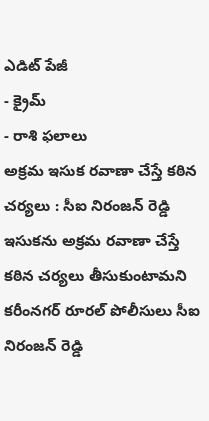ఎడిట్ పేజీ
- క్రైమ్
- రాశి ఫలాలు
అక్రమ ఇసుక రవాణా చేస్తే కఠిన చర్యలు : సీఐ నిరంజన్ రెడ్డి
ఇసుకను అక్రమ రవాణా చేస్తే కఠిన చర్యలు తీసుకుంటామని కరీంనగర్ రూరల్ పోలీసులు సీఐ నిరంజన్ రెడ్డి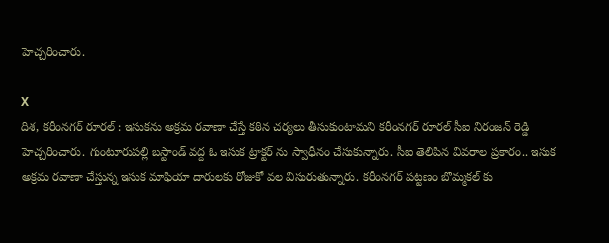హెచ్చరించారు.

X
దిశ, కరీంనగర్ రూరల్ : ఇసుకను అక్రమ రవాణా చేస్తే కఠిన చర్యలు తీసుకుంటామని కరీంనగర్ రూరల్ సీఐ నిరంజన్ రెడ్డి హెచ్చరించారు. గుంటూరుపల్లి బస్టాండ్ వద్ద ఓ ఇసుక ట్రాక్టర్ ను స్వాధీనం చేసుకున్నారు. సీఐ తెలిపిన వివరాల ప్రకారం.. ఇసుక అక్రమ రవాణా చేస్తున్న ఇసుక మాఫియా దారులకు రోజుకో వల విసురుతున్నారు. కరీంనగర్ పట్టణం బొమ్మకల్ కు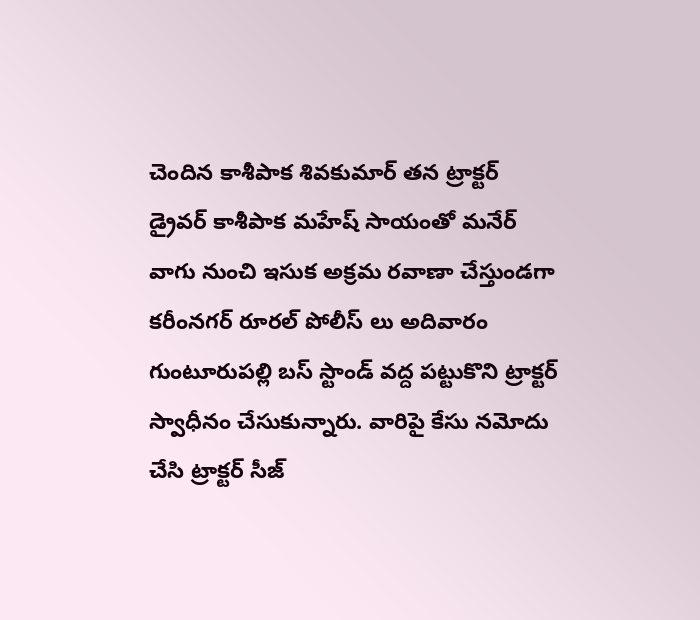చెందిన కాశీపాక శివకుమార్ తన ట్రాక్టర్ డ్రైవర్ కాశీపాక మహేష్ సాయంతో మనేర్ వాగు నుంచి ఇసుక అక్రమ రవాణా చేస్తుండగా కరీంనగర్ రూరల్ పోలీస్ లు అదివారం గుంటూరుపల్లి బస్ స్టాండ్ వద్ద పట్టుకొని ట్రాక్టర్ స్వాధీనం చేసుకున్నారు. వారిపై కేసు నమోదు చేసి ట్రాక్టర్ సీజ్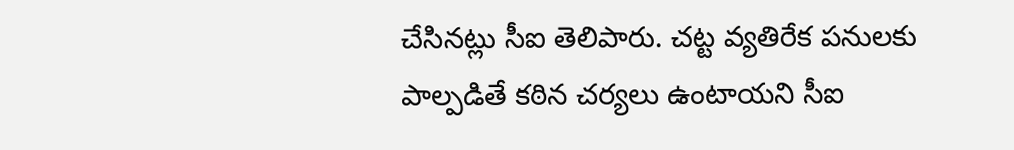చేసినట్లు సీఐ తెలిపారు. చట్ట వ్యతిరేక పనులకు పాల్పడితే కఠిన చర్యలు ఉంటాయని సీఐ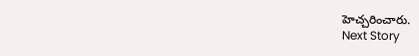హెచ్చరించారు.
Next Story